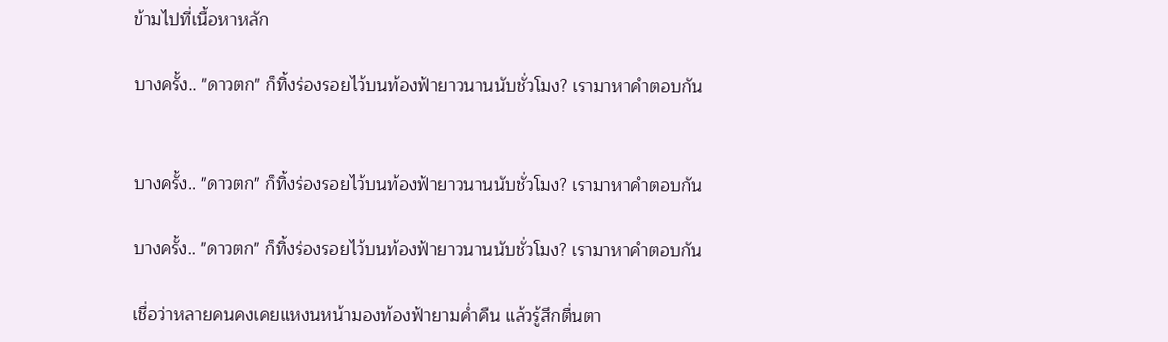ข้ามไปที่เนื้อหาหลัก

บางครั้ง.. "ดาวตก" ก็ทิ้งร่องรอยไว้บนท้องฟ้ายาวนานนับชั่วโมง? เรามาหาคำตอบกัน


บางครั้ง.. "ดาวตก" ก็ทิ้งร่องรอยไว้บนท้องฟ้ายาวนานนับชั่วโมง? เรามาหาคำตอบกัน

บางครั้ง.. "ดาวตก" ก็ทิ้งร่องรอยไว้บนท้องฟ้ายาวนานนับชั่วโมง? เรามาหาคำตอบกัน

เชื่อว่าหลายคนคงเคยแหงนหน้ามองท้องฟ้ายามค่ำคืน แล้วรู้สึกตื่นตา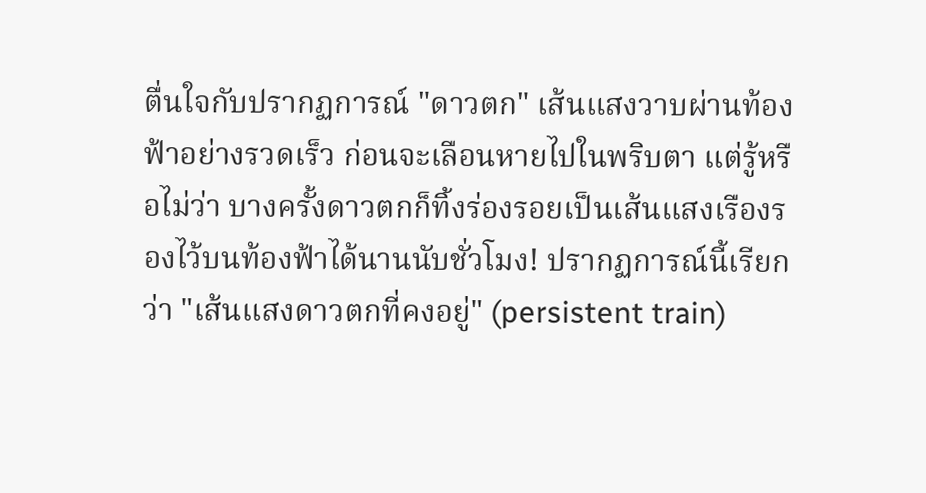ตื่นใจกับปรากฏการณ์ "ดาวตก" เส้นแสงวาบผ่านท้องฟ้าอย่างรวดเร็ว ก่อนจะเลือนหายไปในพริบตา แต่รู้หรือไม่ว่า บางครั้งดาวตกก็ทิ้งร่องรอยเป็นเส้นแสงเรืองรองไว้บนท้องฟ้าได้นานนับชั่วโมง! ปรากฏการณ์นี้เรียกว่า "เส้นแสงดาวตกที่คงอยู่" (persistent train)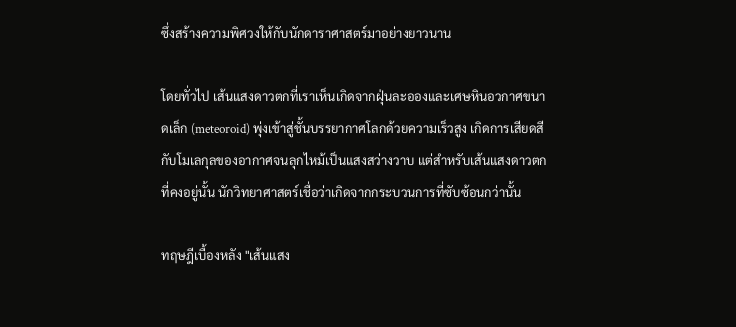ซึ่งสร้างความพิศวงให้กับนักดาราศาสตร์มาอย่างยาวนาน

โดยทั่วไป เส้นแสงดาวตกที่เราเห็นเกิดจากฝุ่นละอองและเศษหินอวกาศขนาดเล็ก (meteoroid) พุ่งเข้าสู่ชั้นบรรยากาศโลกด้วยความเร็วสูง เกิดการเสียดสีกับโมเลกุลของอากาศจนลุกไหม้เป็นแสงสว่างวาบ แต่สำหรับเส้นแสงดาวตกที่คงอยู่นั้น นักวิทยาศาสตร์เชื่อว่าเกิดจากกระบวนการที่ซับซ้อนกว่านั้น

ทฤษฎีเบื้องหลัง "เส้นแสง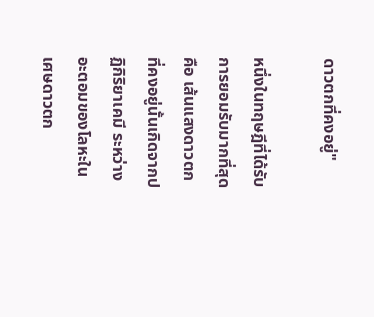ดาวตกที่คงอยู่"

หนึ่งในทฤษฎีที่ได้รับการยอมรับมากที่สุดคือ เส้นแสงดาวตกที่คงอยู่นั้นเกิดจากปฏิกิริยาเคมี ระหว่างอะตอมของโลหะในเศษดาวตก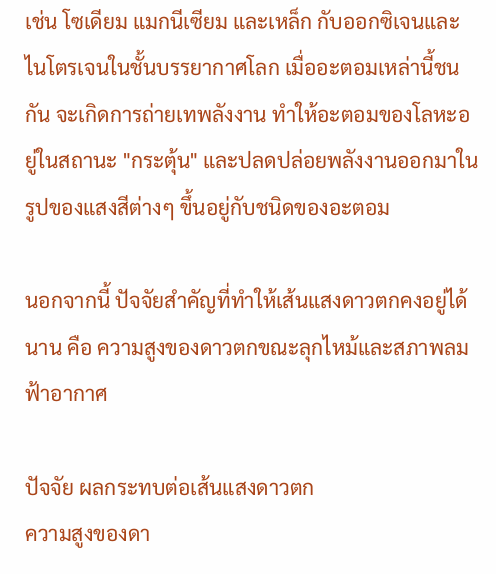เช่น โซเดียม แมกนีเซียม และเหล็ก กับออกซิเจนและไนโตรเจนในชั้นบรรยากาศโลก เมื่ออะตอมเหล่านี้ชนกัน จะเกิดการถ่ายเทพลังงาน ทำให้อะตอมของโลหะอยู่ในสถานะ "กระตุ้น" และปลดปล่อยพลังงานออกมาในรูปของแสงสีต่างๆ ขึ้นอยู่กับชนิดของอะตอม

นอกจากนี้ ปัจจัยสำคัญที่ทำให้เส้นแสงดาวตกคงอยู่ได้นาน คือ ความสูงของดาวตกขณะลุกไหม้และสภาพลมฟ้าอากาศ

ปัจจัย ผลกระทบต่อเส้นแสงดาวตก
ความสูงของดา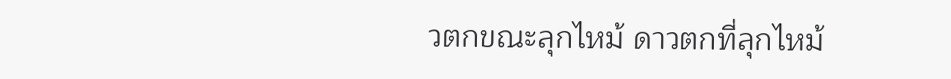วตกขณะลุกไหม้ ดาวตกที่ลุกไหม้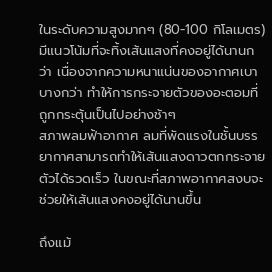ในระดับความสูงมากๆ (80-100 กิโลเมตร) มีแนวโน้มที่จะทิ้งเส้นแสงที่คงอยู่ได้นานกว่า เนื่องจากความหนาแน่นของอากาศเบาบางกว่า ทำให้การกระจายตัวของอะตอมที่ถูกกระตุ้นเป็นไปอย่างช้าๆ
สภาพลมฟ้าอากาศ ลมที่พัดแรงในชั้นบรรยากาศสามารถทำให้เส้นแสงดาวตกกระจายตัวได้รวดเร็ว ในขณะที่สภาพอากาศสงบจะช่วยให้เส้นแสงคงอยู่ได้นานขึ้น

ถึงแม้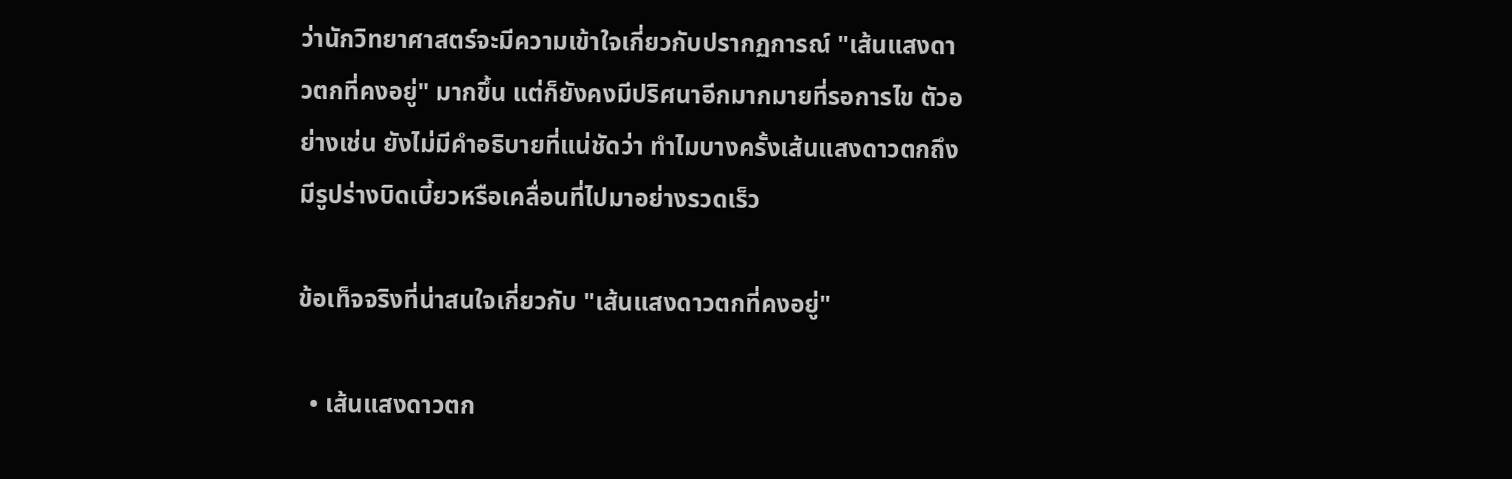ว่านักวิทยาศาสตร์จะมีความเข้าใจเกี่ยวกับปรากฏการณ์ "เส้นแสงดาวตกที่คงอยู่" มากขึ้น แต่ก็ยังคงมีปริศนาอีกมากมายที่รอการไข ตัวอย่างเช่น ยังไม่มีคำอธิบายที่แน่ชัดว่า ทำไมบางครั้งเส้นแสงดาวตกถึงมีรูปร่างบิดเบี้ยวหรือเคลื่อนที่ไปมาอย่างรวดเร็ว

ข้อเท็จจริงที่น่าสนใจเกี่ยวกับ "เส้นแสงดาวตกที่คงอยู่"

  • เส้นแสงดาวตก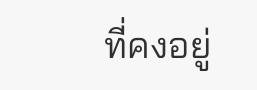ที่คงอยู่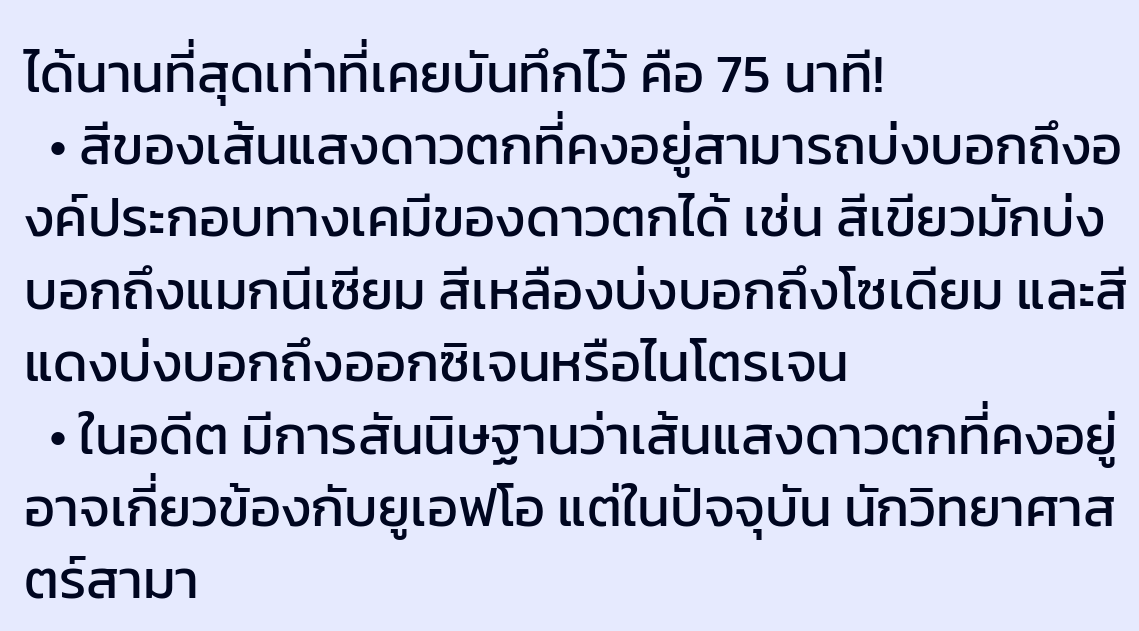ได้นานที่สุดเท่าที่เคยบันทึกไว้ คือ 75 นาที!
  • สีของเส้นแสงดาวตกที่คงอยู่สามารถบ่งบอกถึงองค์ประกอบทางเคมีของดาวตกได้ เช่น สีเขียวมักบ่งบอกถึงแมกนีเซียม สีเหลืองบ่งบอกถึงโซเดียม และสีแดงบ่งบอกถึงออกซิเจนหรือไนโตรเจน
  • ในอดีต มีการสันนิษฐานว่าเส้นแสงดาวตกที่คงอยู่อาจเกี่ยวข้องกับยูเอฟโอ แต่ในปัจจุบัน นักวิทยาศาสตร์สามา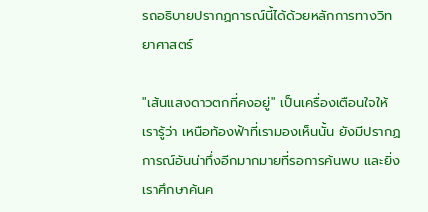รถอธิบายปรากฏการณ์นี้ได้ด้วยหลักการทางวิทยาศาสตร์

"เส้นแสงดาวตกที่คงอยู่" เป็นเครื่องเตือนใจให้เรารู้ว่า เหนือท้องฟ้าที่เรามองเห็นนั้น ยังมีปรากฏการณ์อันน่าทึ่งอีกมากมายที่รอการค้นพบ และยิ่งเราศึกษาค้นค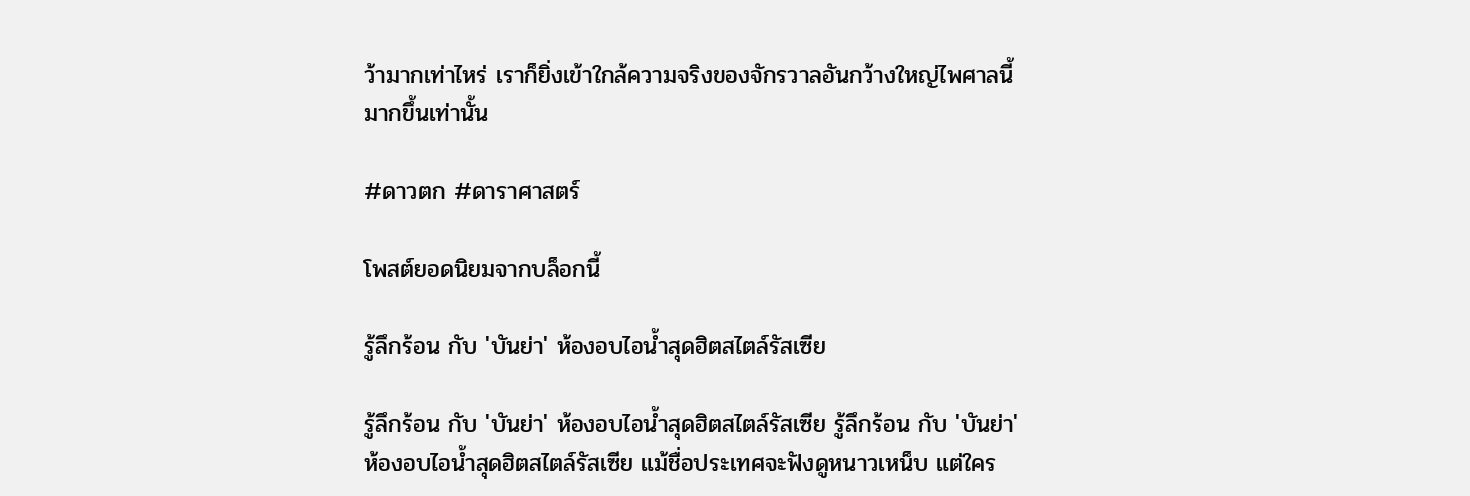ว้ามากเท่าไหร่ เราก็ยิ่งเข้าใกล้ความจริงของจักรวาลอันกว้างใหญ่ไพศาลนี้มากขึ้นเท่านั้น

#ดาวตก #ดาราศาสตร์

โพสต์ยอดนิยมจากบล็อกนี้

รู้ลึกร้อน กับ 'บันย่า' ห้องอบไอน้ำสุดฮิตสไตล์รัสเซีย

รู้ลึกร้อน กับ 'บันย่า' ห้องอบไอน้ำสุดฮิตสไตล์รัสเซีย รู้ลึกร้อน กับ 'บันย่า' ห้องอบไอน้ำสุดฮิตสไตล์รัสเซีย แม้ชื่อประเทศจะฟังดูหนาวเหน็บ แต่ใคร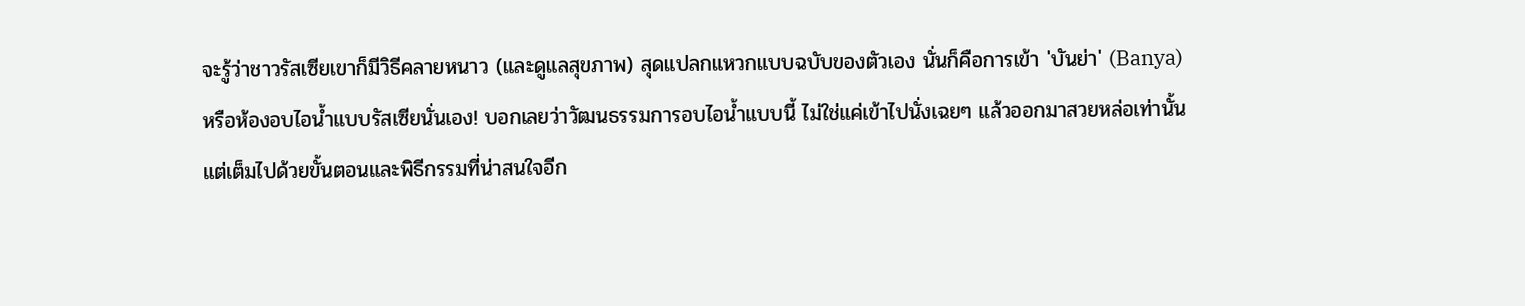จะรู้ว่าชาวรัสเซียเขาก็มีวิธีคลายหนาว (และดูแลสุขภาพ) สุดแปลกแหวกแบบฉบับของตัวเอง นั่นก็คือการเข้า 'บันย่า' (Banya) หรือห้องอบไอน้ำแบบรัสเซียนั่นเอง! บอกเลยว่าวัฒนธรรมการอบไอน้ำแบบนี้ ไม่ใช่แค่เข้าไปนั่งเฉยๆ แล้วออกมาสวยหล่อเท่านั้น แต่เต็มไปด้วยขั้นตอนและพิธีกรรมที่น่าสนใจอีก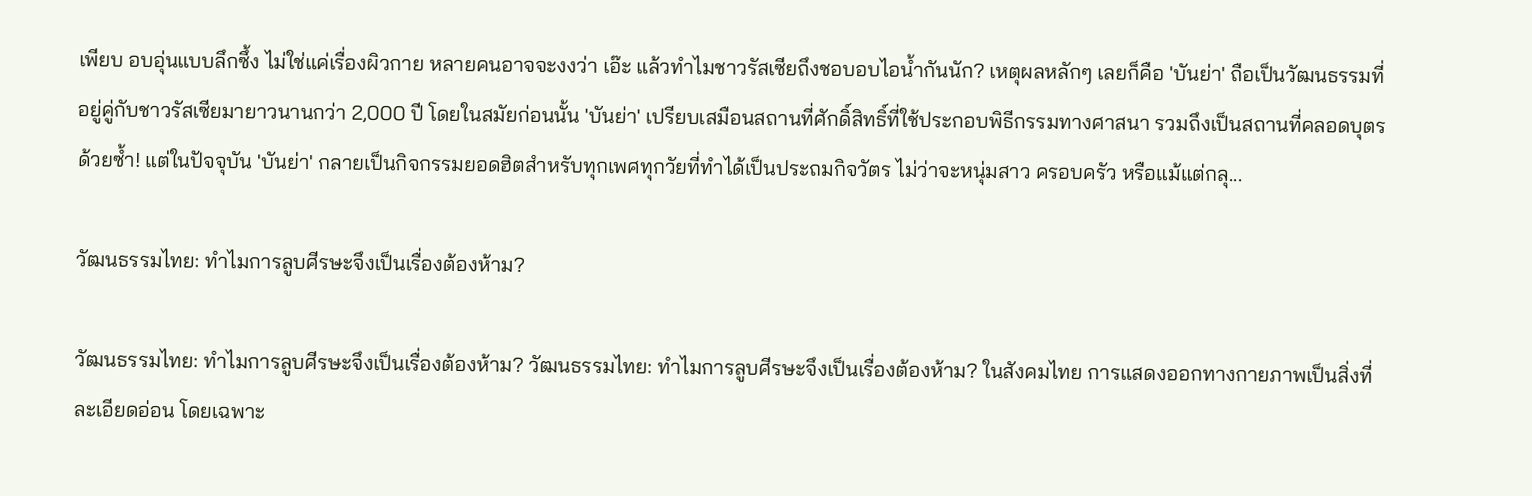เพียบ อบอุ่นแบบลึกซึ้ง ไม่ใช่แค่เรื่องผิวกาย หลายคนอาจจะงงว่า เอ๊ะ แล้วทำไมชาวรัสเซียถึงชอบอบไอน้ำกันนัก? เหตุผลหลักๆ เลยก็คือ 'บันย่า' ถือเป็นวัฒนธรรมที่อยู่คู่กับชาวรัสเซียมายาวนานกว่า 2,000 ปี โดยในสมัยก่อนนั้น 'บันย่า' เปรียบเสมือนสถานที่ศักดิ์สิทธิ์ที่ใช้ประกอบพิธีกรรมทางศาสนา รวมถึงเป็นสถานที่คลอดบุตรด้วยซ้ำ! แต่ในปัจจุบัน 'บันย่า' กลายเป็นกิจกรรมยอดฮิตสำหรับทุกเพศทุกวัยที่ทำได้เป็นประถมกิจวัตร ไม่ว่าจะหนุ่มสาว ครอบครัว หรือแม้แต่กลุ...

วัฒนธรรมไทย: ทำไมการลูบศีรษะจึงเป็นเรื่องต้องห้าม?

วัฒนธรรมไทย: ทำไมการลูบศีรษะจึงเป็นเรื่องต้องห้าม? วัฒนธรรมไทย: ทำไมการลูบศีรษะจึงเป็นเรื่องต้องห้าม? ในสังคมไทย การแสดงออกทางกายภาพเป็นสิ่งที่ละเอียดอ่อน โดยเฉพาะ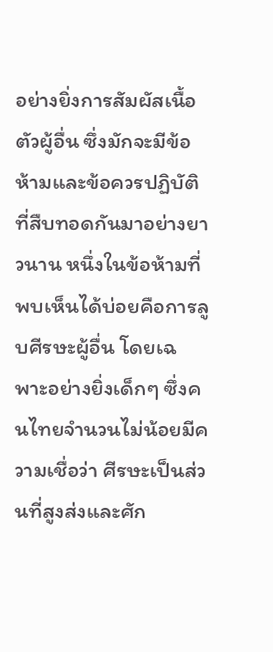อย่างยิ่งการสัมผัสเนื้อตัวผู้อื่น ซึ่งมักจะมีข้อห้ามและข้อควรปฏิบัติที่สืบทอดกันมาอย่างยาวนาน หนึ่งในข้อห้ามที่พบเห็นได้บ่อยคือการลูบศีรษะผู้อื่น โดยเฉพาะอย่างยิ่งเด็กๆ ซึ่งคนไทยจำนวนไม่น้อยมีความเชื่อว่า ศีรษะเป็นส่วนที่สูงส่งและศัก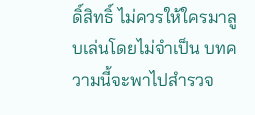ดิ์สิทธิ์ ไม่ควรให้ใครมาลูบเล่นโดยไม่จำเป็น บทความนี้จะพาไปสำรวจ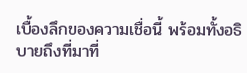เบื้องลึกของความเชื่อนี้ พร้อมทั้งอธิบายถึงที่มาที่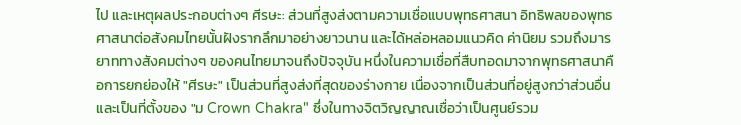ไป และเหตุผลประกอบต่างๆ ศีรษะ: ส่วนที่สูงส่งตามความเชื่อแบบพุทธศาสนา อิทธิพลของพุทธศาสนาต่อสังคมไทยนั้นฝังรากลึกมาอย่างยาวนาน และได้หล่อหลอมแนวคิด ค่านิยม รวมถึงมารยาททางสังคมต่างๆ ของคนไทยมาจนถึงปัจจุบัน หนึ่งในความเชื่อที่สืบทอดมาจากพุทธศาสนาคือการยกย่องให้ "ศีรษะ" เป็นส่วนที่สูงส่งที่สุดของร่างกาย เนื่องจากเป็นส่วนที่อยู่สูงกว่าส่วนอื่น และเป็นที่ตั้งของ "ม Crown Chakra" ซึ่งในทางจิตวิญญาณเชื่อว่าเป็นศูนย์รวม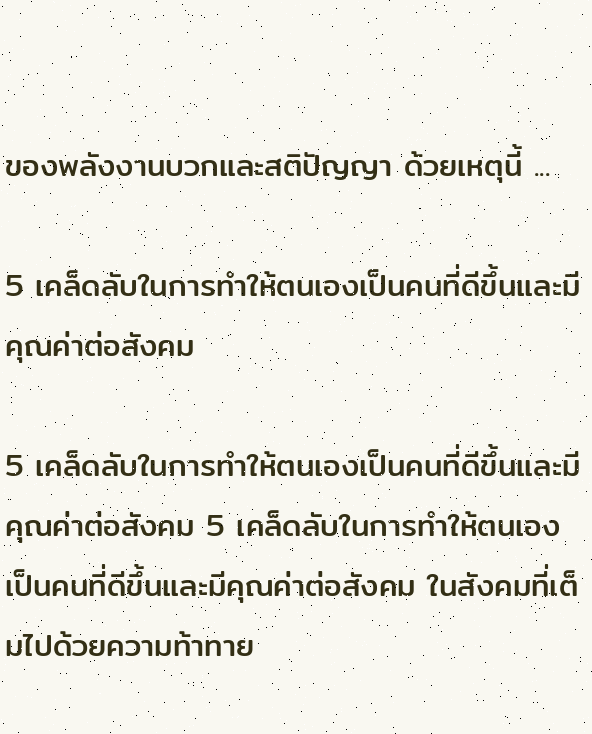ของพลังงานบวกและสติปัญญา ด้วยเหตุนี้ ...

5 เคล็ดลับในการทำให้ตนเองเป็นคนที่ดีขึ้นและมีคุณค่าต่อสังคม

5 เคล็ดลับในการทำให้ตนเองเป็นคนที่ดีขึ้นและมีคุณค่าต่อสังคม 5 เคล็ดลับในการทำให้ตนเองเป็นคนที่ดีขึ้นและมีคุณค่าต่อสังคม ในสังคมที่เต็มไปด้วยความท้าทาย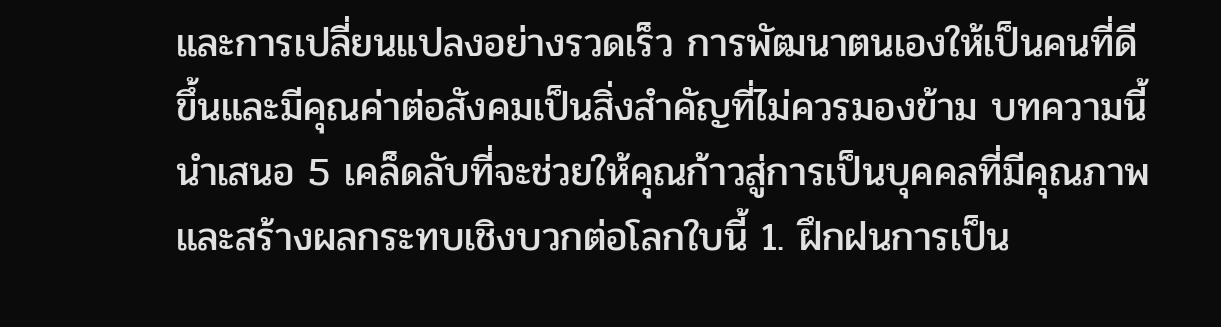และการเปลี่ยนแปลงอย่างรวดเร็ว การพัฒนาตนเองให้เป็นคนที่ดีขึ้นและมีคุณค่าต่อสังคมเป็นสิ่งสำคัญที่ไม่ควรมองข้าม บทความนี้นำเสนอ 5 เคล็ดลับที่จะช่วยให้คุณก้าวสู่การเป็นบุคคลที่มีคุณภาพและสร้างผลกระทบเชิงบวกต่อโลกใบนี้ 1. ฝึกฝนการเป็น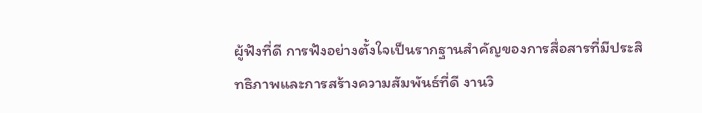ผู้ฟังที่ดี การฟังอย่างตั้งใจเป็นรากฐานสำคัญของการสื่อสารที่มีประสิทธิภาพและการสร้างความสัมพันธ์ที่ดี งานวิ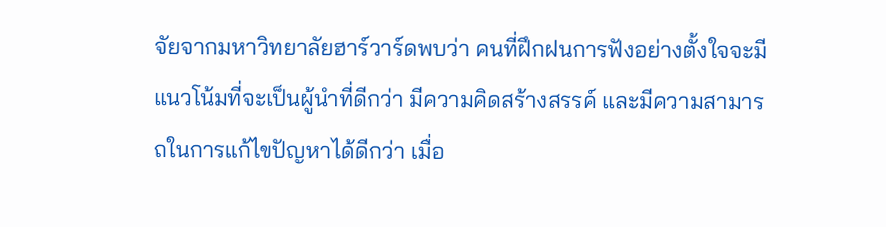จัยจากมหาวิทยาลัยฮาร์วาร์ดพบว่า คนที่ฝึกฝนการฟังอย่างตั้งใจจะมีแนวโน้มที่จะเป็นผู้นำที่ดีกว่า มีความคิดสร้างสรรค์ และมีความสามารถในการแก้ไขปัญหาได้ดีกว่า เมื่อ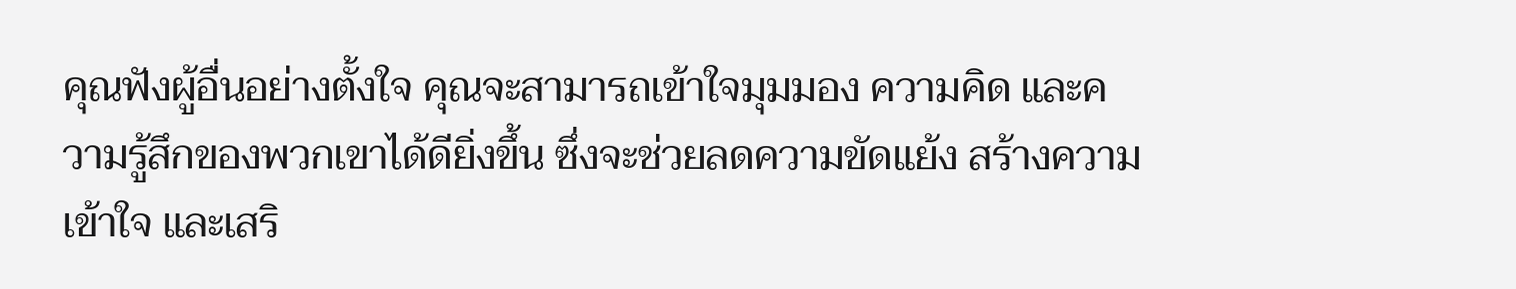คุณฟังผู้อื่นอย่างตั้งใจ คุณจะสามารถเข้าใจมุมมอง ความคิด และความรู้สึกของพวกเขาได้ดียิ่งขึ้น ซึ่งจะช่วยลดความขัดแย้ง สร้างความเข้าใจ และเสริ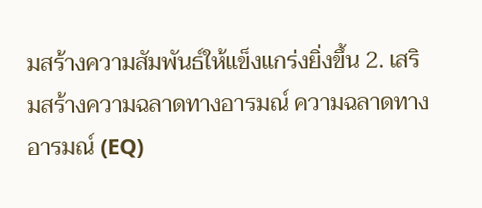มสร้างความสัมพันธ์ให้แข็งแกร่งยิ่งขึ้น 2. เสริมสร้างความฉลาดทางอารมณ์ ความฉลาดทางอารมณ์ (EQ)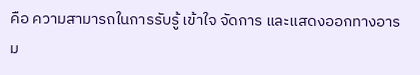คือ ความสามารถในการรับรู้ เข้าใจ จัดการ และแสดงออกทางอารม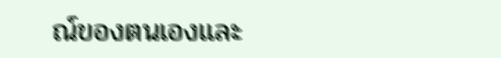ณ์ของตนเองและ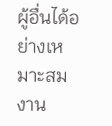ผู้อื่นได้อย่างเหมาะสม งาน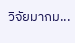วิจัยมากม...